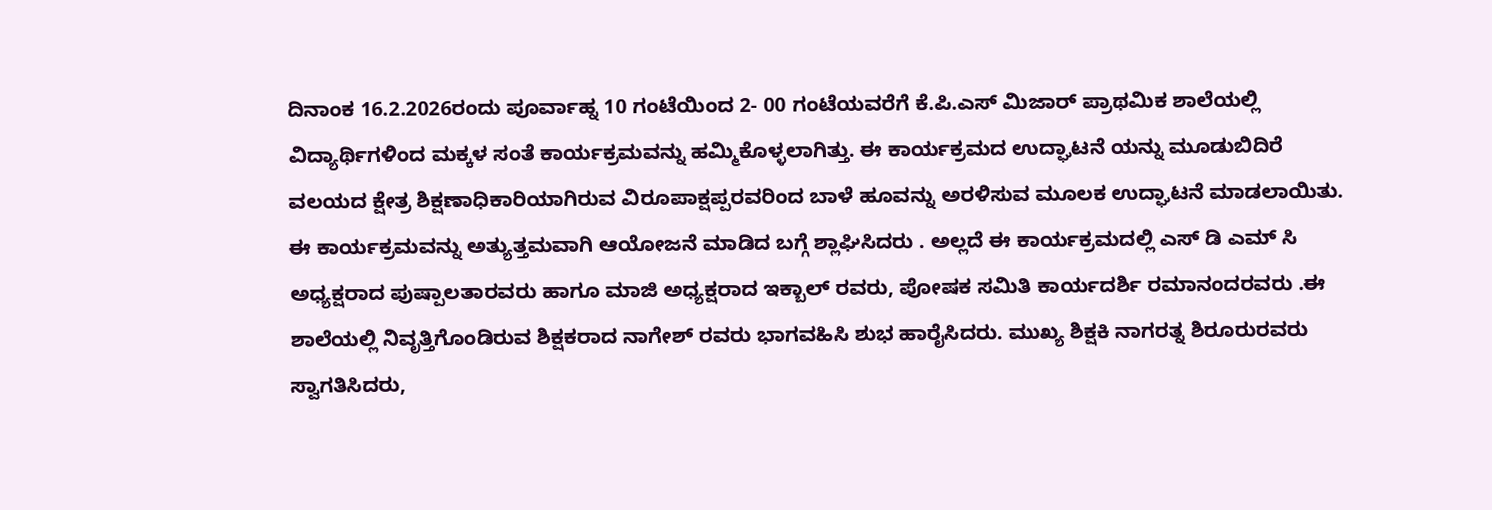ದಿನಾಂಕ 16.2.2026ರಂದು ಪೂರ್ವಾಹ್ನ 10 ಗಂಟೆಯಿಂದ 2- 00 ಗಂಟೆಯವರೆಗೆ ಕೆ.ಪಿ.ಎಸ್ ಮಿಜಾರ್ ಪ್ರಾಥಮಿಕ ಶಾಲೆಯಲ್ಲಿ ವಿದ್ಯಾರ್ಥಿಗಳಿಂದ ಮಕ್ಕಳ ಸಂತೆ ಕಾರ್ಯಕ್ರಮವನ್ನು ಹಮ್ಮಿಕೊಳ್ಳಲಾಗಿತ್ತು. ಈ ಕಾರ್ಯಕ್ರಮದ ಉದ್ಘಾಟನೆ ಯನ್ನು ಮೂಡುಬಿದಿರೆ ವಲಯದ ಕ್ಷೇತ್ರ ಶಿಕ್ಷಣಾಧಿಕಾರಿಯಾಗಿರುವ ವಿರೂಪಾಕ್ಷಪ್ಪರವರಿಂದ ಬಾಳೆ ಹೂವನ್ನು ಅರಳಿಸುವ ಮೂಲಕ ಉದ್ಘಾಟನೆ ಮಾಡಲಾಯಿತು. ಈ ಕಾರ್ಯಕ್ರಮವನ್ನು ಅತ್ಯುತ್ತಮವಾಗಿ ಆಯೋಜನೆ ಮಾಡಿದ ಬಗ್ಗೆ ಶ್ಲಾಘಿಸಿದರು . ಅಲ್ಲದೆ ಈ ಕಾರ್ಯಕ್ರಮದಲ್ಲಿ ಎಸ್ ಡಿ ಎಮ್ ಸಿ ಅಧ್ಯಕ್ಷರಾದ ಪುಷ್ಪಾಲತಾರವರು ಹಾಗೂ ಮಾಜಿ ಅಧ್ಯಕ್ಷರಾದ ಇಕ್ಬಾಲ್ ರವರು, ಪೋಷಕ ಸಮಿತಿ ಕಾರ್ಯದರ್ಶಿ ರಮಾನಂದರವರು .ಈ ಶಾಲೆಯಲ್ಲಿ ನಿವೃತ್ತಿಗೊಂಡಿರುವ ಶಿಕ್ಷಕರಾದ ನಾಗೇಶ್ ರವರು ಭಾಗವಹಿಸಿ ಶುಭ ಹಾರೈಸಿದರು. ಮುಖ್ಯ ಶಿಕ್ಷಕಿ ನಾಗರತ್ನ ಶಿರೂರುರವರು ಸ್ವಾಗತಿಸಿದರು,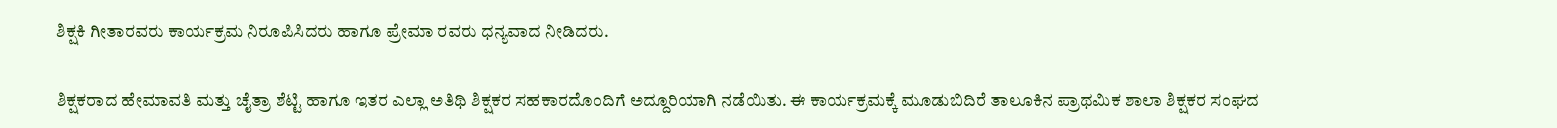ಶಿಕ್ಷಕಿ ಗೀತಾರವರು ಕಾರ್ಯಕ್ರಮ ನಿರೂಪಿಸಿದರು ಹಾಗೂ ಪ್ರೇಮಾ ರವರು ಧನ್ಯವಾದ ನೀಡಿದರು.

ಶಿಕ್ಷಕರಾದ ಹೇಮಾವತಿ ಮತ್ತು ಚೈತ್ರಾ ಶೆಟ್ಟಿ ಹಾಗೂ ಇತರ ಎಲ್ಲಾ ಅತಿಥಿ ಶಿಕ್ಷಕರ ಸಹಕಾರದೊಂದಿಗೆ ಅದ್ದೂರಿಯಾಗಿ ನಡೆಯಿತು. ಈ ಕಾರ್ಯಕ್ರಮಕ್ಕೆ ಮೂಡುಬಿದಿರೆ ತಾಲೂಕಿನ ಪ್ರಾಥಮಿಕ ಶಾಲಾ ಶಿಕ್ಷಕರ ಸಂಘದ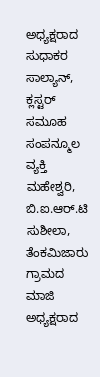ಅಧ್ಯಕ್ಷರಾದ ಸುಧಾಕರ ಸಾಲ್ಯಾನ್, ಕ್ಲಸ್ಟರ್ ಸಮೂಹ ಸಂಪನ್ಮೂಲ ವ್ಯಕ್ತಿ ಮಹೇಶ್ವರಿ, ಬಿ.ಐ.ಆರ್.ಟಿ ಸುಶೀಲಾ, ತೆಂಕಮಿಜಾರು ಗ್ರಾಮದ ಮಾಜಿ ಅಧ್ಯಕ್ಷರಾದ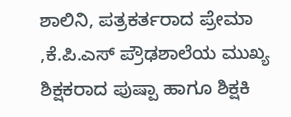ಶಾಲಿನಿ, ಪತ್ರಕರ್ತರಾದ ಪ್ರೇಮಾ ,ಕೆ.ಪಿ.ಎಸ್ ಪ್ರೌಢಶಾಲೆಯ ಮುಖ್ಯ ಶಿಕ್ಷಕರಾದ ಪುಷ್ಪಾ ಹಾಗೂ ಶಿಕ್ಷಕಿ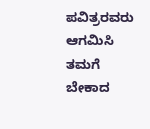ಪವಿತ್ರರವರು ಆಗಮಿಸಿ ತಮಗೆ ಬೇಕಾದ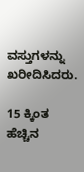ವಸ್ತುಗಳನ್ನು ಖರೀದಿಸಿದರು.

15 ಕ್ಕಿಂತ ಹೆಚ್ಚಿನ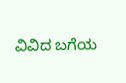ವಿವಿದ ಬಗೆಯ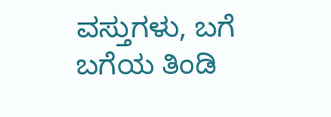ವಸ್ತುಗಳು, ಬಗೆ ಬಗೆಯ ತಿಂಡಿ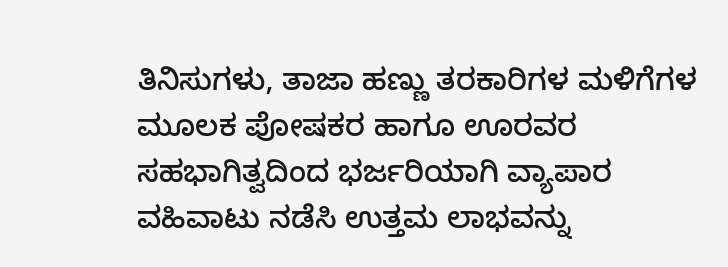ತಿನಿಸುಗಳು, ತಾಜಾ ಹಣ್ಣು ತರಕಾರಿಗಳ ಮಳಿಗೆಗಳ ಮೂಲಕ ಪೋಷಕರ ಹಾಗೂ ಊರವರ ಸಹಭಾಗಿತ್ವದಿಂದ ಭರ್ಜರಿಯಾಗಿ ವ್ಯಾಪಾರ ವಹಿವಾಟು ನಡೆಸಿ ಉತ್ತಮ ಲಾಭವನ್ನು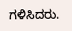ಗಳಿಸಿದರು.